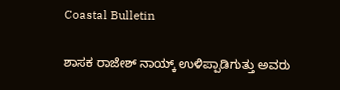Coastal Bulletin

ಶಾಸಕ ರಾಜೇಶ್ ನಾಯ್ಕ್ ಉಳಿಪ್ಪಾಡಿಗುತ್ತು ಅವರು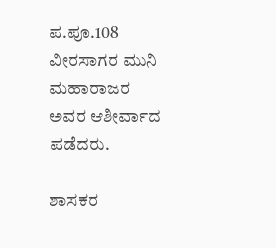ಪ.ಪೂ.108 ವೀರಸಾಗರ ಮುನಿ ಮಹಾರಾಜರ ಅವರ ಆಶೀರ್ವಾದ ಪಡೆದರು.

ಶಾಸಕ‌ರ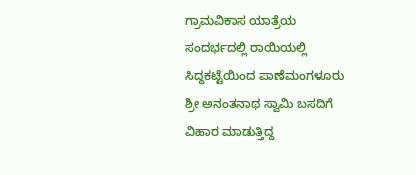ಗ್ರಾಮವಿಕಾಸ ಯಾತ್ರೆಯ ಸಂದರ್ಭದಲ್ಲಿ ರಾಯಿಯಲ್ಲಿ ಸಿದ್ದಕಟ್ಟೆಯಿಂದ ಪಾಣೆಮಂಗಳೂರು ಶ್ರೀ ಅನಂತನಾಥ ಸ್ವಾಮಿ ಬಸದಿಗೆ ವಿಹಾರ ಮಾಡುತ್ತಿದ್ದ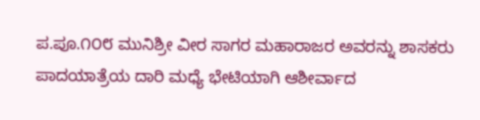ಪ.ಪೂ.೧೦೮ ಮುನಿಶ್ರೀ ವೀರ ಸಾಗರ ಮಹಾರಾಜರ ಅವರನ್ನು ಶಾಸಕರು ಪಾದಯಾತ್ರೆಯ ದಾರಿ ಮಧ್ಯೆ ಭೇಟಿಯಾಗಿ ಆಶೀರ್ವಾದ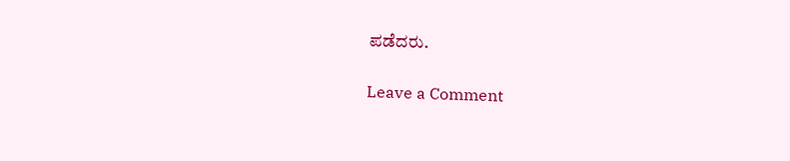ಪಡೆದರು.

Leave a Comment